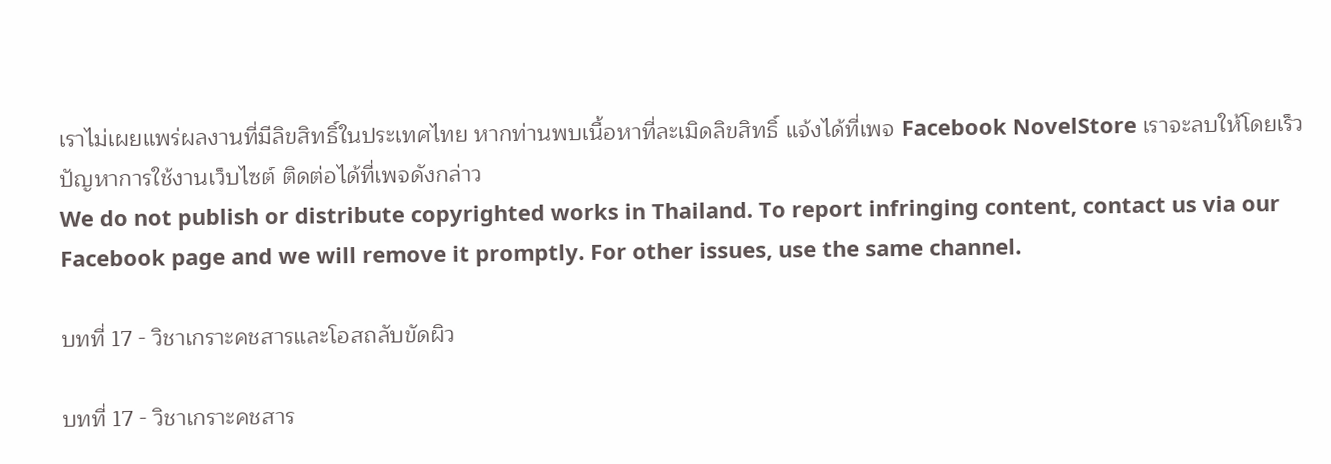เราไม่เผยแพร่ผลงานที่มีลิขสิทธิ์ในประเทศไทย หากท่านพบเนื้อหาที่ละเมิดลิขสิทธิ์ แจ้งได้ที่เพจ Facebook NovelStore เราจะลบให้โดยเร็ว
ปัญหาการใช้งานเว็บไซต์ ติดต่อได้ที่เพจดังกล่าว
We do not publish or distribute copyrighted works in Thailand. To report infringing content, contact us via our Facebook page and we will remove it promptly. For other issues, use the same channel.

บทที่ 17 - วิชาเกราะคชสารและโอสถลับขัดผิว

บทที่ 17 - วิชาเกราะคชสาร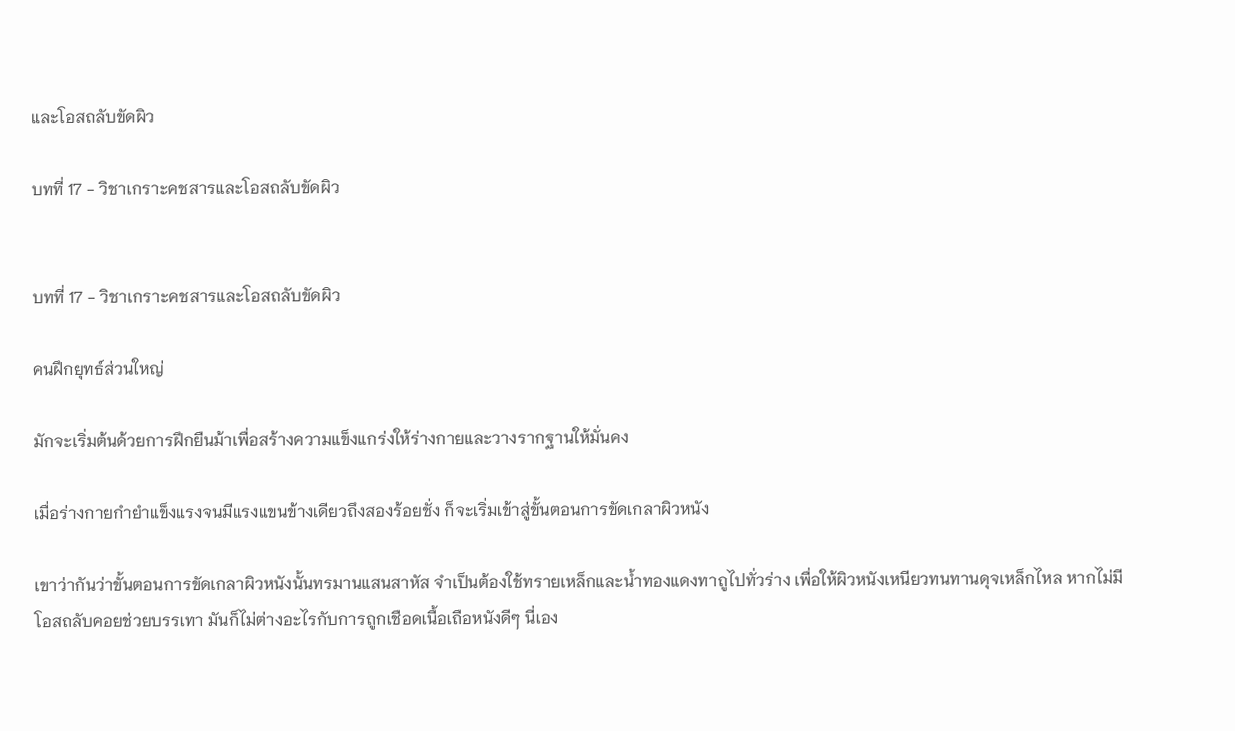และโอสถลับขัดผิว

บทที่ 17 - วิชาเกราะคชสารและโอสถลับขัดผิว


บทที่ 17 - วิชาเกราะคชสารและโอสถลับขัดผิว

คนฝึกยุทธ์ส่วนใหญ่

มักจะเริ่มต้นด้วยการฝึกยืนม้าเพื่อสร้างความแข็งแกร่งให้ร่างกายและวางรากฐานให้มั่นคง

เมื่อร่างกายกำยำแข็งแรงจนมีแรงแขนข้างเดียวถึงสองร้อยชั่ง ก็จะเริ่มเข้าสู่ขั้นตอนการขัดเกลาผิวหนัง

เขาว่ากันว่าขั้นตอนการขัดเกลาผิวหนังนั้นทรมานแสนสาหัส จำเป็นต้องใช้ทรายเหล็กและน้ำทองแดงทาถูไปทั่วร่าง เพื่อให้ผิวหนังเหนียวทนทานดุจเหล็กไหล หากไม่มีโอสถลับคอยช่วยบรรเทา มันก็ไม่ต่างอะไรกับการถูกเชือดเนื้อเถือหนังดีๆ นี่เอง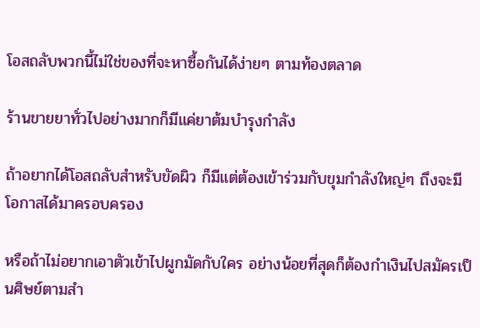โอสถลับพวกนี้ไม่ใช่ของที่จะหาซื้อกันได้ง่ายๆ ตามท้องตลาด

ร้านขายยาทั่วไปอย่างมากก็มีแค่ยาต้มบำรุงกำลัง

ถ้าอยากได้โอสถลับสำหรับขัดผิว ก็มีแต่ต้องเข้าร่วมกับขุมกำลังใหญ่ๆ ถึงจะมีโอกาสได้มาครอบครอง

หรือถ้าไม่อยากเอาตัวเข้าไปผูกมัดกับใคร อย่างน้อยที่สุดก็ต้องกำเงินไปสมัครเป็นศิษย์ตามสำ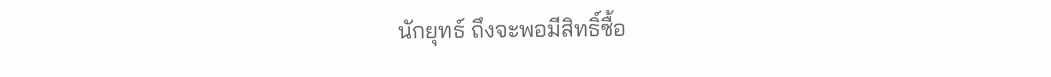นักยุทธ์ ถึงจะพอมีสิทธิ์ซื้อ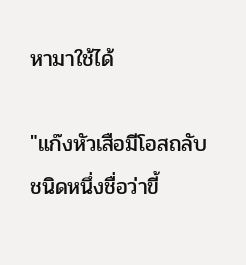หามาใช้ได้

"แก๊งหัวเสือมีโอสถลับชนิดหนึ่งชื่อว่าขี้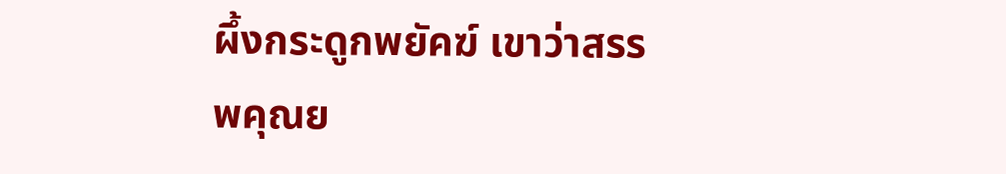ผึ้งกระดูกพยัคฆ์ เขาว่าสรรพคุณย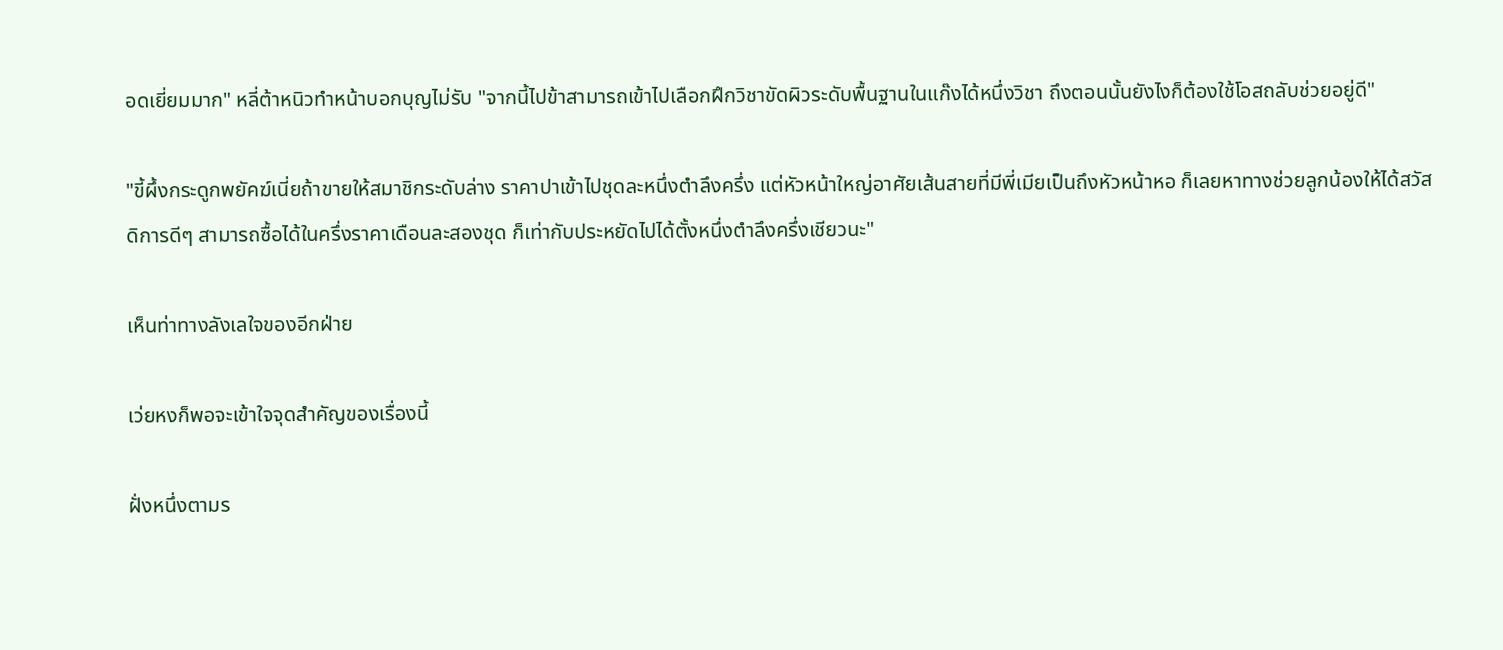อดเยี่ยมมาก" หลี่ต้าหนิวทำหน้าบอกบุญไม่รับ "จากนี้ไปข้าสามารถเข้าไปเลือกฝึกวิชาขัดผิวระดับพื้นฐานในแก๊งได้หนึ่งวิชา ถึงตอนนั้นยังไงก็ต้องใช้โอสถลับช่วยอยู่ดี"

"ขี้ผึ้งกระดูกพยัคฆ์เนี่ยถ้าขายให้สมาชิกระดับล่าง ราคาปาเข้าไปชุดละหนึ่งตำลึงครึ่ง แต่หัวหน้าใหญ่อาศัยเส้นสายที่มีพี่เมียเป็นถึงหัวหน้าหอ ก็เลยหาทางช่วยลูกน้องให้ได้สวัสดิการดีๆ สามารถซื้อได้ในครึ่งราคาเดือนละสองชุด ก็เท่ากับประหยัดไปได้ตั้งหนึ่งตำลึงครึ่งเชียวนะ"

เห็นท่าทางลังเลใจของอีกฝ่าย

เว่ยหงก็พอจะเข้าใจจุดสำคัญของเรื่องนี้

ฝั่งหนึ่งตามร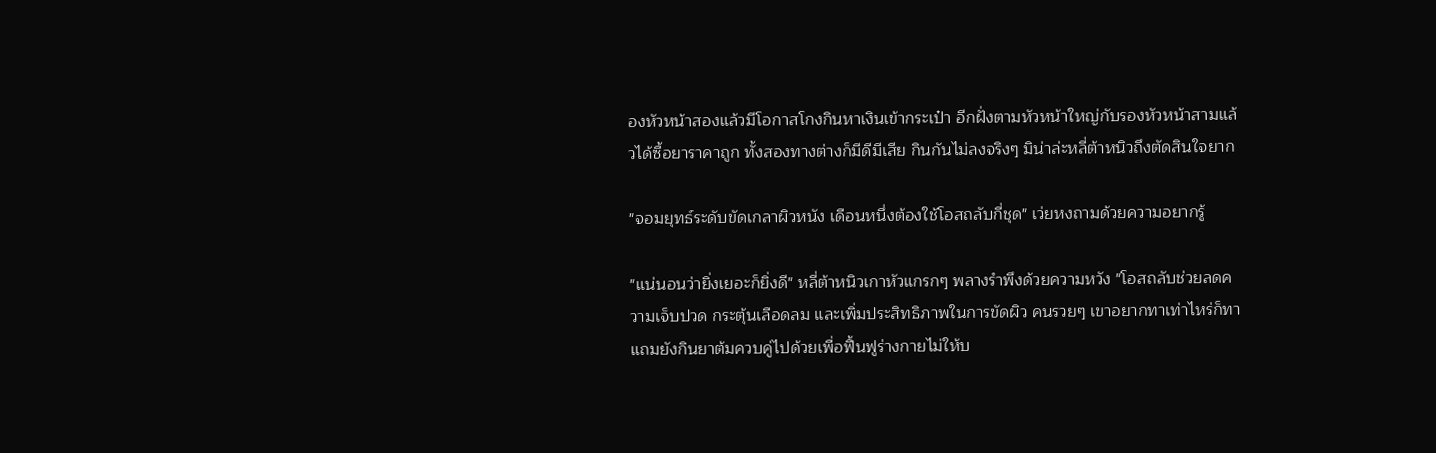องหัวหน้าสองแล้วมีโอกาสโกงกินหาเงินเข้ากระเป๋า อีกฝั่งตามหัวหน้าใหญ่กับรองหัวหน้าสามแล้วได้ซื้อยาราคาถูก ทั้งสองทางต่างก็มีดีมีเสีย กินกันไม่ลงจริงๆ มิน่าล่ะหลี่ต้าหนิวถึงตัดสินใจยาก

"จอมยุทธ์ระดับขัดเกลาผิวหนัง เดือนหนึ่งต้องใช้โอสถลับกี่ชุด" เว่ยหงถามด้วยความอยากรู้

"แน่นอนว่ายิ่งเยอะก็ยิ่งดี" หลี่ต้าหนิวเกาหัวแกรกๆ พลางรำพึงด้วยความหวัง "โอสถลับช่วยลดความเจ็บปวด กระตุ้นเลือดลม และเพิ่มประสิทธิภาพในการขัดผิว คนรวยๆ เขาอยากทาเท่าไหร่ก็ทา แถมยังกินยาต้มควบคู่ไปด้วยเพื่อฟื้นฟูร่างกายไม่ให้บ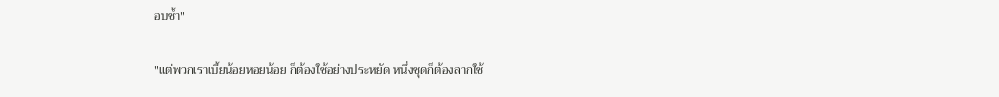อบช้ำ"

"แต่พวกเราเบี้ยน้อยหอยน้อย ก็ต้องใช้อย่างประหยัด หนึ่งชุดก็ต้องลากใช้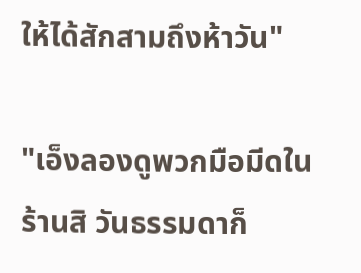ให้ได้สักสามถึงห้าวัน"

"เอ็งลองดูพวกมือมีดในร้านสิ วันธรรมดาก็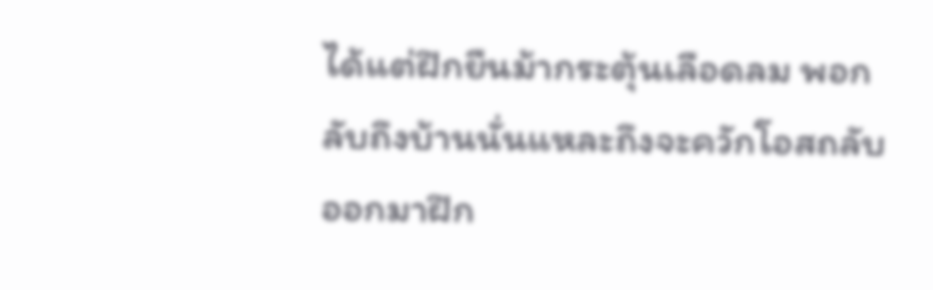ได้แต่ฝึกยืนม้ากระตุ้นเลือดลม พอกลับถึงบ้านนั่นแหละถึงจะควักโอสถลับออกมาฝึก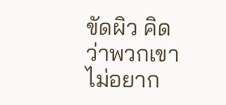ขัดผิว คิดว่าพวกเขาไม่อยาก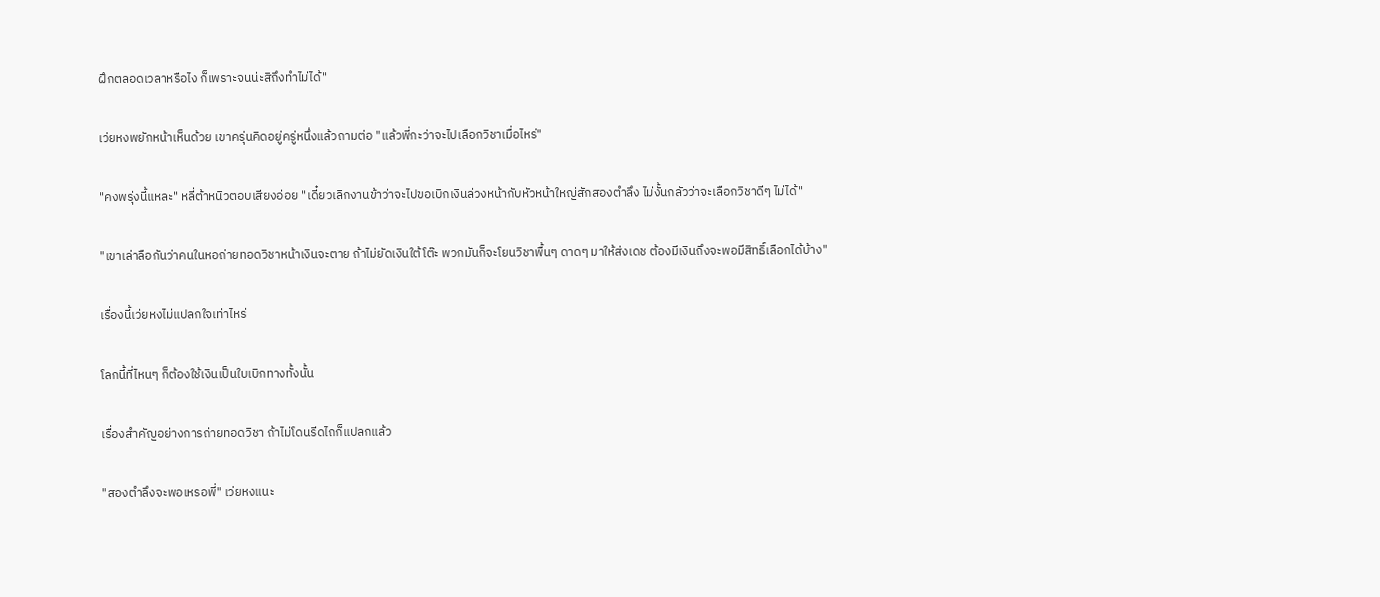ฝึกตลอดเวลาหรือไง ก็เพราะจนน่ะสิถึงทำไม่ได้"

เว่ยหงพยักหน้าเห็นด้วย เขาครุ่นคิดอยู่ครู่หนึ่งแล้วถามต่อ "แล้วพี่กะว่าจะไปเลือกวิชาเมื่อไหร่"

"คงพรุ่งนี้แหละ" หลี่ต้าหนิวตอบเสียงอ่อย "เดี๋ยวเลิกงานข้าว่าจะไปขอเบิกเงินล่วงหน้ากับหัวหน้าใหญ่สักสองตำลึง ไม่งั้นกลัวว่าจะเลือกวิชาดีๆ ไม่ได้"

"เขาเล่าลือกันว่าคนในหอถ่ายทอดวิชาหน้าเงินจะตาย ถ้าไม่ยัดเงินใต้โต๊ะ พวกมันก็จะโยนวิชาพื้นๆ ดาดๆ มาให้ส่งเดช ต้องมีเงินถึงจะพอมีสิทธิ์เลือกได้บ้าง"

เรื่องนี้เว่ยหงไม่แปลกใจเท่าไหร่

โลกนี้ที่ไหนๆ ก็ต้องใช้เงินเป็นใบเบิกทางทั้งนั้น

เรื่องสำคัญอย่างการถ่ายทอดวิชา ถ้าไม่โดนรีดไถก็แปลกแล้ว

"สองตำลึงจะพอเหรอพี่" เว่ยหงแนะ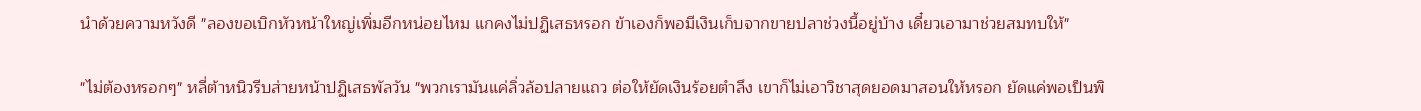นำด้วยความหวังดี "ลองขอเบิกหัวหน้าใหญ่เพิ่มอีกหน่อยไหม แกคงไม่ปฏิเสธหรอก ข้าเองก็พอมีเงินเก็บจากขายปลาช่วงนี้อยู่บ้าง เดี๋ยวเอามาช่วยสมทบให้"

"ไม่ต้องหรอกๆ" หลี่ต้าหนิวรีบส่ายหน้าปฏิเสธพัลวัน "พวกเรามันแค่ลิ่วล้อปลายแถว ต่อให้ยัดเงินร้อยตำลึง เขาก็ไม่เอาวิชาสุดยอดมาสอนให้หรอก ยัดแค่พอเป็นพิ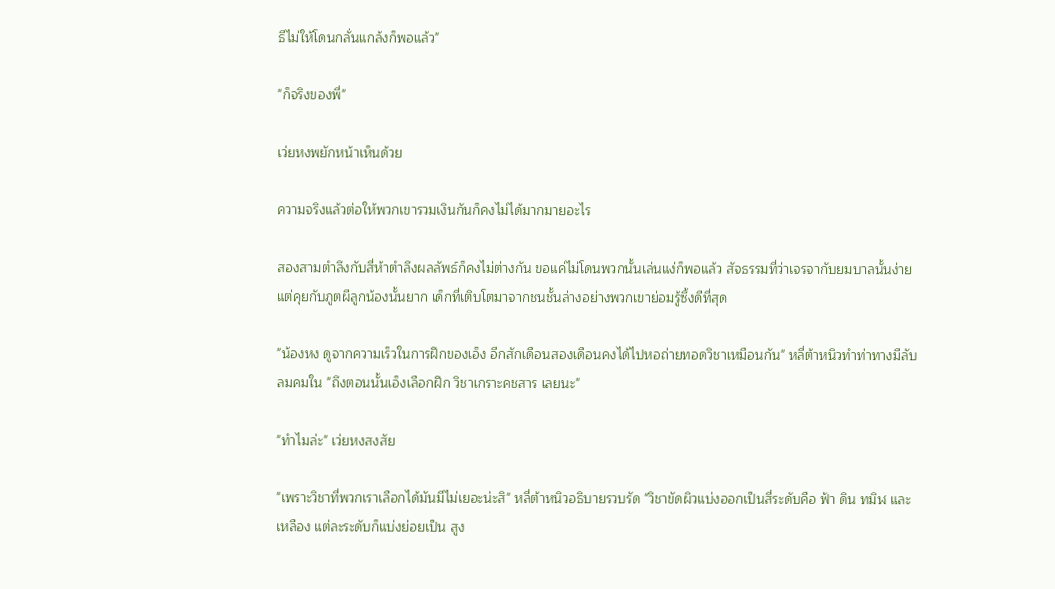ธีไม่ให้โดนกลั่นแกล้งก็พอแล้ว"

"ก็จริงของพี่"

เว่ยหงพยักหน้าเห็นด้วย

ความจริงแล้วต่อให้พวกเขารวมเงินกันก็คงไม่ได้มากมายอะไร

สองสามตำลึงกับสี่ห้าตำลึงผลลัพธ์ก็คงไม่ต่างกัน ขอแค่ไม่โดนพวกนั้นเล่นแง่ก็พอแล้ว สัจธรรมที่ว่าเจรจากับยมบาลนั้นง่ายแต่คุยกับภูตผีลูกน้องนั้นยาก เด็กที่เติบโตมาจากชนชั้นล่างอย่างพวกเขาย่อมรู้ซึ้งดีที่สุด

"น้องหง ดูจากความเร็วในการฝึกของเอ็ง อีกสักเดือนสองเดือนคงได้ไปหอถ่ายทอดวิชาเหมือนกัน" หลี่ต้าหนิวทำท่าทางมีลับลมคมใน "ถึงตอนนั้นเอ็งเลือกฝึก วิชาเกราะคชสาร เลยนะ"

"ทำไมล่ะ" เว่ยหงสงสัย

"เพราะวิชาที่พวกเราเลือกได้มันมีไม่เยอะน่ะสิ" หลี่ต้าหนิวอธิบายรวบรัด "วิชาขัดผิวแบ่งออกเป็นสี่ระดับคือ ฟ้า ดิน ทมิฬ และเหลือง แต่ละระดับก็แบ่งย่อยเป็น สูง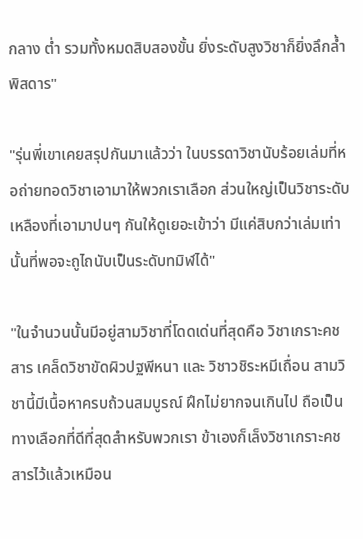กลาง ต่ำ รวมทั้งหมดสิบสองขั้น ยิ่งระดับสูงวิชาก็ยิ่งลึกล้ำพิสดาร"

"รุ่นพี่เขาเคยสรุปกันมาแล้วว่า ในบรรดาวิชานับร้อยเล่มที่หอถ่ายทอดวิชาเอามาให้พวกเราเลือก ส่วนใหญ่เป็นวิชาระดับเหลืองที่เอามาปนๆ กันให้ดูเยอะเข้าว่า มีแค่สิบกว่าเล่มเท่านั้นที่พอจะถูไถนับเป็นระดับทมิฬได้"

"ในจำนวนนั้นมีอยู่สามวิชาที่โดดเด่นที่สุดคือ วิชาเกราะคชสาร เคล็ดวิชาขัดผิวปฐพีหนา และ วิชาวชิระหมีเถื่อน สามวิชานี้มีเนื้อหาครบถ้วนสมบูรณ์ ฝึกไม่ยากจนเกินไป ถือเป็นทางเลือกที่ดีที่สุดสำหรับพวกเรา ข้าเองก็เล็งวิชาเกราะคชสารไว้แล้วเหมือน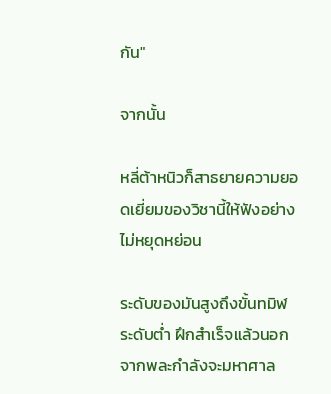กัน"

จากนั้น

หลี่ต้าหนิวก็สาธยายความยอดเยี่ยมของวิชานี้ให้ฟังอย่างไม่หยุดหย่อน

ระดับของมันสูงถึงขั้นทมิฬระดับต่ำ ฝึกสำเร็จแล้วนอกจากพละกำลังจะมหาศาล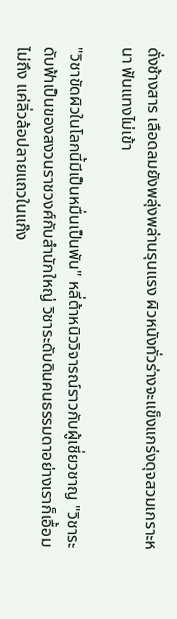ดั่งช้างสาร เลือดลมยังพลุ่งพล่านรุนแรง ผิวหนังทั่วร่างจะแข็งแกร่งดุจสวมเกราะหนา ฟันแทงไม่เข้า

"วิชาขัดผิวในโลกนี้มีเป็นหมื่นเป็นพัน" หลี่ต้าหนิววิจารณ์ราวกับผู้เชี่ยวชาญ "วิชาระดับฟ้าเป็นของสงวนราชวงศ์กับสำนักใหญ่ วิชาระดับดินคนธรรมดาอย่างเราก็เอื้อมไม่ถึง แค่ลิ่วล้อปลายแถวในแก๊ง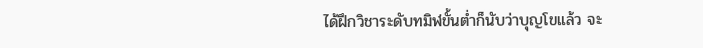ได้ฝึกวิชาระดับทมิฬขั้นต่ำก็นับว่าบุญโขแล้ว จะ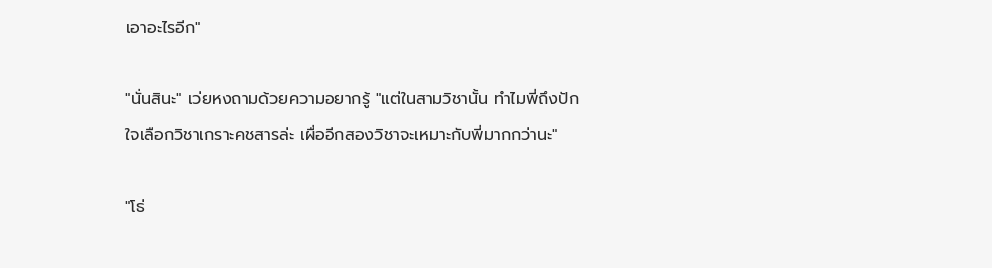เอาอะไรอีก"

"นั่นสินะ" เว่ยหงถามด้วยความอยากรู้ "แต่ในสามวิชานั้น ทำไมพี่ถึงปักใจเลือกวิชาเกราะคชสารล่ะ เผื่ออีกสองวิชาจะเหมาะกับพี่มากกว่านะ"

"โธ่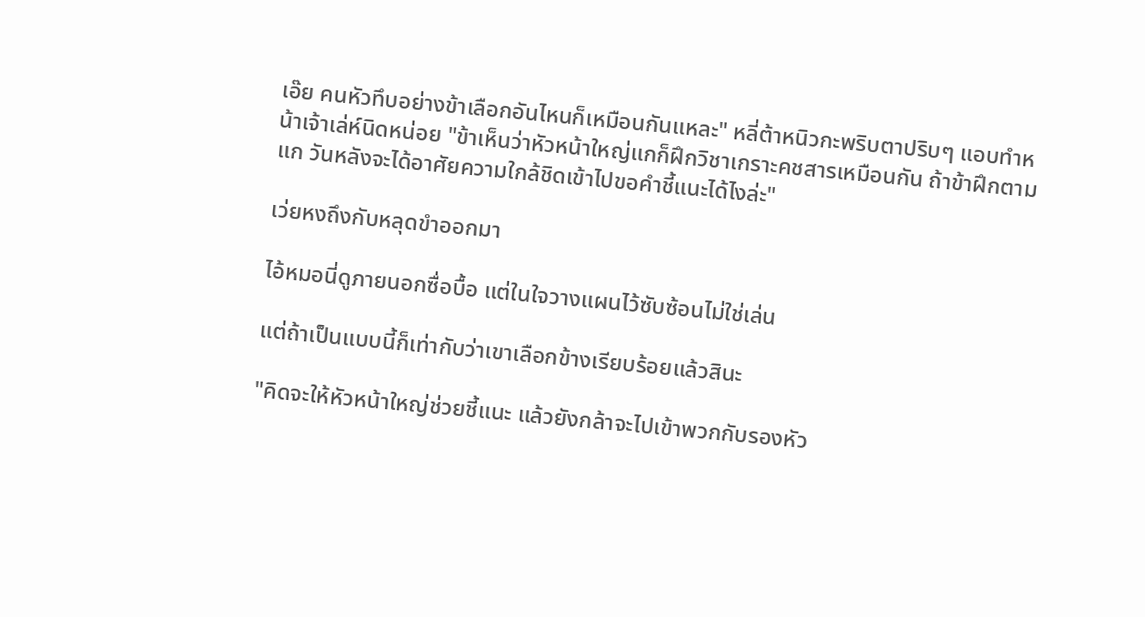เอ๊ย คนหัวทึบอย่างข้าเลือกอันไหนก็เหมือนกันแหละ" หลี่ต้าหนิวกะพริบตาปริบๆ แอบทำหน้าเจ้าเล่ห์นิดหน่อย "ข้าเห็นว่าหัวหน้าใหญ่แกก็ฝึกวิชาเกราะคชสารเหมือนกัน ถ้าข้าฝึกตามแก วันหลังจะได้อาศัยความใกล้ชิดเข้าไปขอคำชี้แนะได้ไงล่ะ"

เว่ยหงถึงกับหลุดขำออกมา

ไอ้หมอนี่ดูภายนอกซื่อบื้อ แต่ในใจวางแผนไว้ซับซ้อนไม่ใช่เล่น

แต่ถ้าเป็นแบบนี้ก็เท่ากับว่าเขาเลือกข้างเรียบร้อยแล้วสินะ

"คิดจะให้หัวหน้าใหญ่ช่วยชี้แนะ แล้วยังกล้าจะไปเข้าพวกกับรองหัว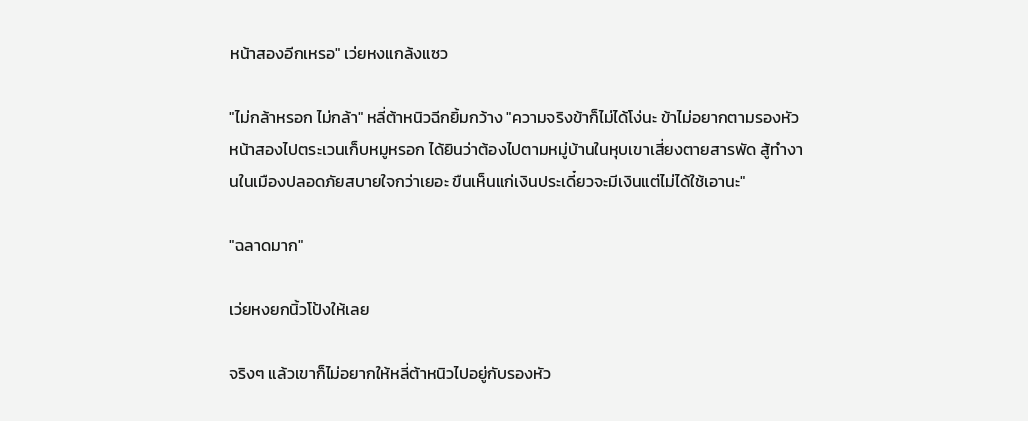หน้าสองอีกเหรอ" เว่ยหงแกล้งแซว

"ไม่กล้าหรอก ไม่กล้า" หลี่ต้าหนิวฉีกยิ้มกว้าง "ความจริงข้าก็ไม่ได้โง่นะ ข้าไม่อยากตามรองหัวหน้าสองไปตระเวนเก็บหมูหรอก ได้ยินว่าต้องไปตามหมู่บ้านในหุบเขาเสี่ยงตายสารพัด สู้ทำงานในเมืองปลอดภัยสบายใจกว่าเยอะ ขืนเห็นแก่เงินประเดี๋ยวจะมีเงินแต่ไม่ได้ใช้เอานะ"

"ฉลาดมาก"

เว่ยหงยกนิ้วโป้งให้เลย

จริงๆ แล้วเขาก็ไม่อยากให้หลี่ต้าหนิวไปอยู่กับรองหัว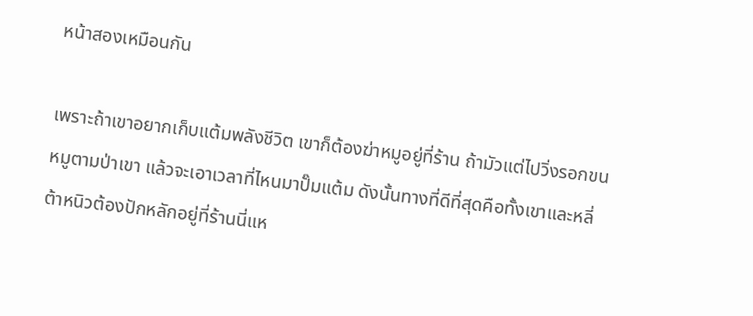หน้าสองเหมือนกัน

เพราะถ้าเขาอยากเก็บแต้มพลังชีวิต เขาก็ต้องฆ่าหมูอยู่ที่ร้าน ถ้ามัวแต่ไปวิ่งรอกขนหมูตามป่าเขา แล้วจะเอาเวลาที่ไหนมาปั๊มแต้ม ดังนั้นทางที่ดีที่สุดคือทั้งเขาและหลี่ต้าหนิวต้องปักหลักอยู่ที่ร้านนี่แห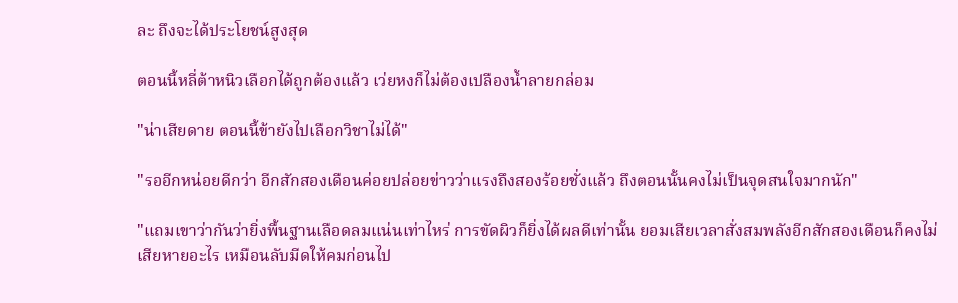ละ ถึงจะได้ประโยชน์สูงสุด

ตอนนี้หลี่ต้าหนิวเลือกได้ถูกต้องแล้ว เว่ยหงก็ไม่ต้องเปลืองน้ำลายกล่อม

"น่าเสียดาย ตอนนี้ข้ายังไปเลือกวิชาไม่ได้"

"รออีกหน่อยดีกว่า อีกสักสองเดือนค่อยปล่อยข่าวว่าแรงถึงสองร้อยชั่งแล้ว ถึงตอนนั้นคงไม่เป็นจุดสนใจมากนัก"

"แถมเขาว่ากันว่ายิ่งพื้นฐานเลือดลมแน่นเท่าไหร่ การขัดผิวก็ยิ่งได้ผลดีเท่านั้น ยอมเสียเวลาสั่งสมพลังอีกสักสองเดือนก็คงไม่เสียหายอะไร เหมือนลับมีดให้คมก่อนไป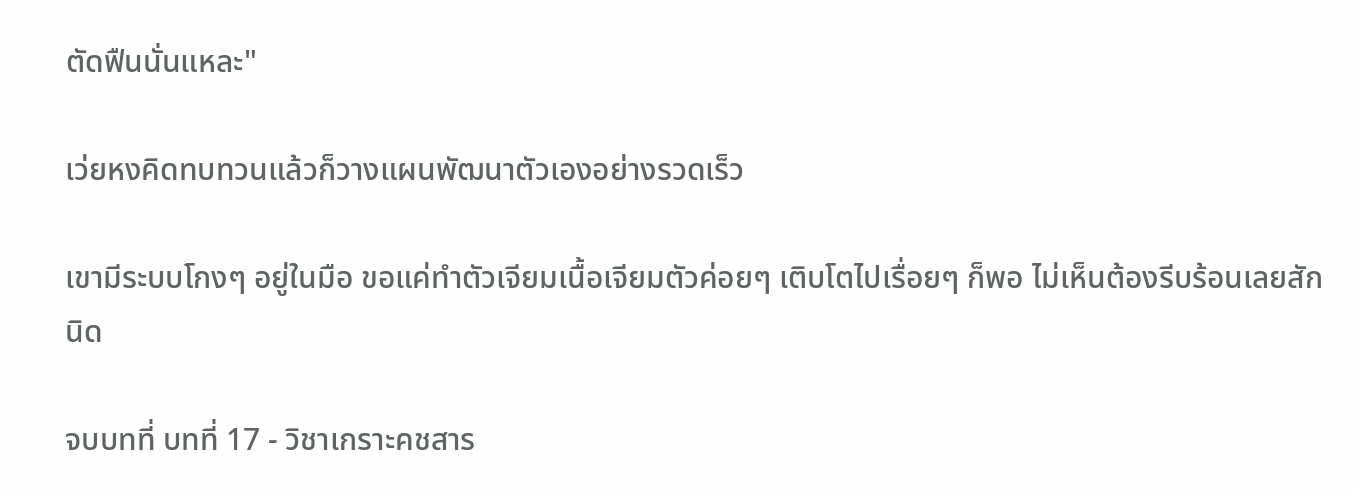ตัดฟืนนั่นแหละ"

เว่ยหงคิดทบทวนแล้วก็วางแผนพัฒนาตัวเองอย่างรวดเร็ว

เขามีระบบโกงๆ อยู่ในมือ ขอแค่ทำตัวเจียมเนื้อเจียมตัวค่อยๆ เติบโตไปเรื่อยๆ ก็พอ ไม่เห็นต้องรีบร้อนเลยสักนิด

จบบทที่ บทที่ 17 - วิชาเกราะคชสาร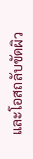และโอสถลับขัดผิว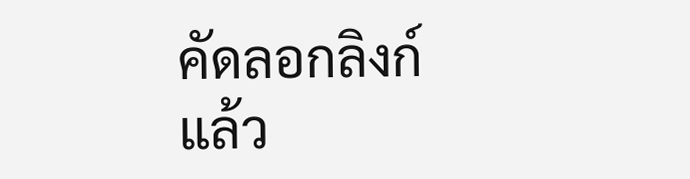คัดลอกลิงก์แล้ว